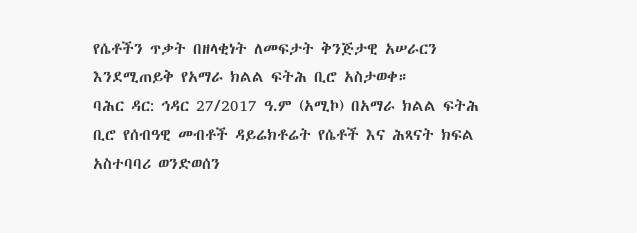የሴቶችን ጥቃት በዘላቂነት ለመፍታት ቅንጅታዊ አሠራርን እንደሚጠይቅ የአማራ ክልል ፍትሕ ቢሮ አስታወቀ።
ባሕር ዳር: ኅዳር 27/2017 ዓ.ም (አሚኮ) በአማራ ክልል ፍትሕ ቢሮ የሰብዓዊ መብቶች ዳይሬክቶሬት የሴቶች እና ሕጻናት ክፍል አስተባባሪ ወንድወሰን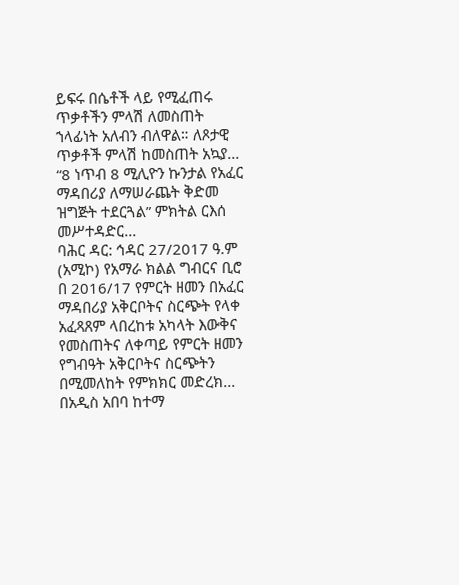ይፍሩ በሴቶች ላይ የሚፈጠሩ ጥቃቶችን ምላሽ ለመስጠት ኀላፊነት አለብን ብለዋል። ለጾታዊ ጥቃቶች ምላሽ ከመስጠት አኳያ...
“8 ነጥብ 8 ሚሊዮን ኩንታል የአፈር ማዳበሪያ ለማሠራጨት ቅድመ ዝግጅት ተደርጓል” ምክትል ርእሰ መሥተዳድር...
ባሕር ዳር: ኅዳር 27/2017 ዓ.ም (አሚኮ) የአማራ ክልል ግብርና ቢሮ በ 2016/17 የምርት ዘመን በአፈር ማዳበሪያ አቅርቦትና ስርጭት የላቀ አፈጻጸም ላበረከቱ አካላት እውቅና የመስጠትና ለቀጣይ የምርት ዘመን የግብዓት አቅርቦትና ስርጭትን በሚመለከት የምክክር መድረክ...
በአዲስ አበባ ከተማ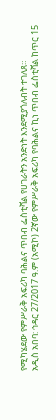የሚካሄደው የምሥራቅ አፍሪካ ባሕልና ጥበብ ፌስቲቫል የሀገራትን አንድነት እንደሚያጎለብት ተገለጸ።
አዲስ አበባ: ኅዳር 27/2017 ዓ.ም (አሚኮ) 2ኛው የምሥራቅ አፍሪካ የባሕልና ኪነ ጥበብ ፌስቲቫል ከጥር 15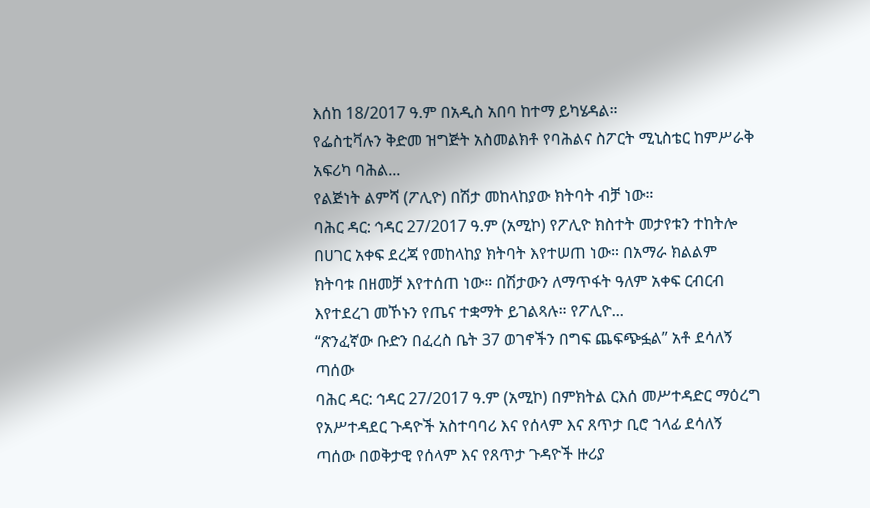እሰከ 18/2017 ዓ.ም በአዲስ አበባ ከተማ ይካሄዳል።
የፌስቲቫሉን ቅድመ ዝግጅት አስመልክቶ የባሕልና ስፖርት ሚኒስቴር ከምሥራቅ አፍሪካ ባሕል...
የልጅነት ልምሻ (ፖሊዮ) በሽታ መከላከያው ክትባት ብቻ ነው።
ባሕር ዳር: ኅዳር 27/2017 ዓ.ም (አሚኮ) የፖሊዮ ክስተት መታየቱን ተከትሎ በሀገር አቀፍ ደረጃ የመከላከያ ክትባት እየተሠጠ ነው። በአማራ ክልልም ክትባቱ በዘመቻ እየተሰጠ ነው። በሽታውን ለማጥፋት ዓለም አቀፍ ርብርብ እየተደረገ መኾኑን የጤና ተቋማት ይገልጻሉ። የፖሊዮ...
“ጽንፈኛው ቡድን በፈረስ ቤት 37 ወገኖችን በግፍ ጨፍጭፏል” አቶ ደሳለኝ ጣሰው
ባሕር ዳር: ኅዳር 27/2017 ዓ.ም (አሚኮ) በምክትል ርእሰ መሥተዳድር ማዕረግ የአሥተዳደር ጉዳዮች አስተባባሪ እና የሰላም እና ጸጥታ ቢሮ ኀላፊ ደሳለኝ ጣሰው በወቅታዊ የሰላም እና የጸጥታ ጉዳዮች ዙሪያ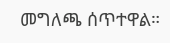መግለጫ ሰጥተዋል።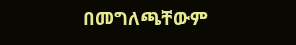በመግለጫቸውም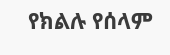የክልሉ የሰላም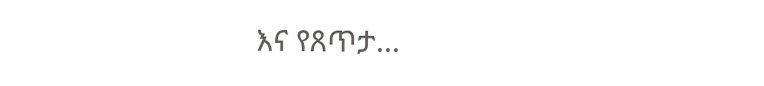እና የጸጥታ...